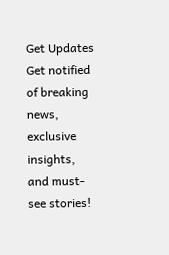Get Updates
Get notified of breaking news, exclusive insights, and must-see stories!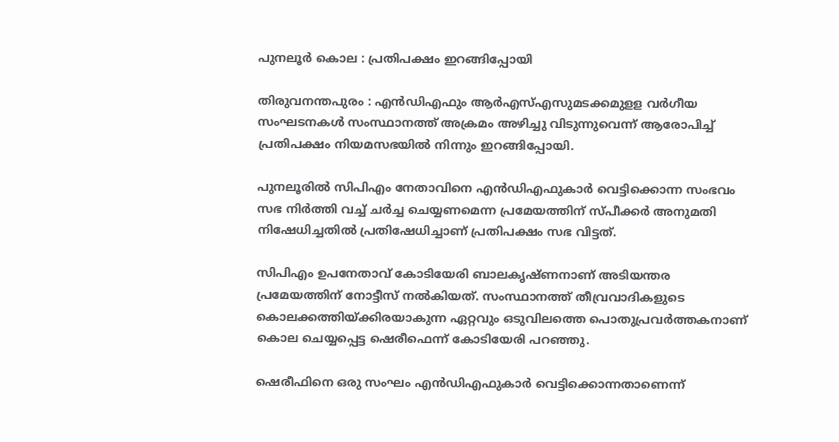പുനലൂര്‍ കൊല : പ്രതിപക്ഷം ഇറങ്ങിപ്പോയി

തിരുവനന്തപുരം : എന്‍ഡിഎഫും ആര്‍എസ്എസുമടക്കമുളള വര്‍ഗീയ സംഘടനകള്‍ സംസ്ഥാനത്ത് അക്രമം അഴിച്ചു വിടുന്നുവെന്ന് ആരോപിച്ച് പ്രതിപക്ഷം നിയമസഭയില്‍ നിന്നും ഇറങ്ങിപ്പോയി.

പുനലൂരില്‍ സിപിഎം നേതാവിനെ എന്‍ഡിഎഫുകാര്‍ വെട്ടിക്കൊന്ന സംഭവം സഭ നിര്‍ത്തി വച്ച് ചര്‍ച്ച ചെയ്യണമെന്ന പ്രമേയത്തിന് സ്പീക്കര്‍ അനുമതി നിഷേധിച്ചതില്‍ പ്രതിഷേധിച്ചാണ് പ്രതിപക്ഷം സഭ വിട്ടത്.

സിപിഎം ഉപനേതാവ് കോടിയേരി ബാലകൃഷ്ണനാണ് അടിയന്തര പ്രമേയത്തിന് നോട്ടീസ് നല്‍കിയത്. സംസ്ഥാനത്ത് തീവ്രവാദികളുടെ കൊലക്കത്തിയ്ക്കിരയാകുന്ന ഏറ്റവും ഒടുവിലത്തെ പൊതുപ്രവര്‍ത്തകനാണ് കൊല ചെയ്യപ്പെട്ട ഷെരീഫെന്ന് കോടിയേരി പറഞ്ഞു.

ഷെരീഫിനെ ഒരു സംഘം എന്‍ഡിഎഫുകാര്‍ വെട്ടിക്കൊന്നതാണെന്ന്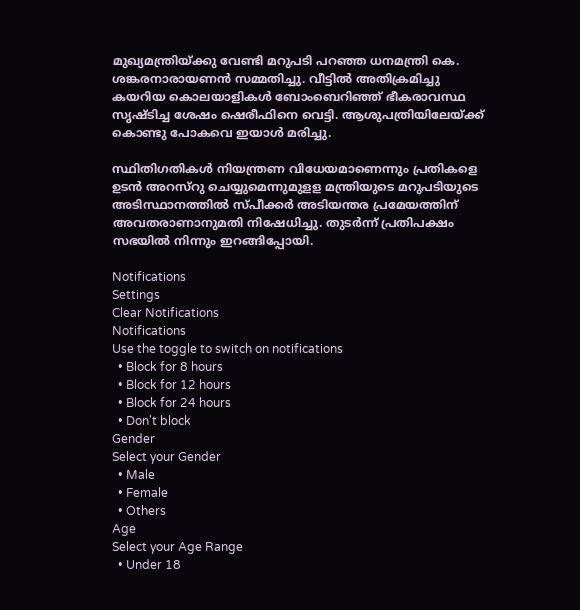മുഖ്യമന്ത്രിയ്ക്കു വേണ്ടി മറുപടി പറഞ്ഞ ധനമന്ത്രി കെ. ശങ്കരനാരായണന്‍ സമ്മതിച്ചു. വീട്ടില്‍ അതിക്രമിച്ചു കയറിയ കൊലയാളികള്‍ ബോംബെറിഞ്ഞ് ഭീകരാവസ്ഥ സൃഷ്ടിച്ച ശേഷം ഷെരീഫിനെ വെട്ടി. ആശുപത്രിയിലേയ്ക്ക് കൊണ്ടു പോകവെ ഇയാള്‍ മരിച്ചു.

സ്ഥിതിഗതികള്‍ നിയന്ത്രണ വിധേയമാണെന്നും പ്രതികളെ ഉടന്‍ അറസ്റു ചെയ്യുമെന്നുമുളള മന്ത്രിയുടെ മറുപടിയുടെ അടിസ്ഥാനത്തില്‍ സ്പീക്കര്‍ അടിയന്തര പ്രമേയത്തിന് അവതരാണാനുമതി നിഷേധിച്ചു. തുടര്‍ന്ന് പ്രതിപക്ഷം സഭയില്‍ നിന്നും ഇറങ്ങിപ്പോയി.

Notifications
Settings
Clear Notifications
Notifications
Use the toggle to switch on notifications
  • Block for 8 hours
  • Block for 12 hours
  • Block for 24 hours
  • Don't block
Gender
Select your Gender
  • Male
  • Female
  • Others
Age
Select your Age Range
  • Under 18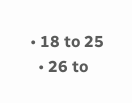• 18 to 25
  • 26 to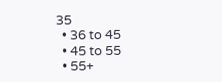35
  • 36 to 45
  • 45 to 55
  • 55+